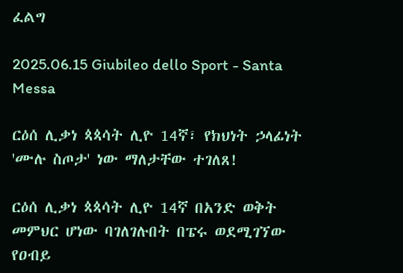ፈልግ

2025.06.15 Giubileo dello Sport - Santa Messa

ርዕሰ ሊቃነ ጳጳሳት ሊዮ 14ኛ፣ የክህነት ኃላፊነት 'ሙሉ ስጦታ' ነው ማለታቸው ተገለጸ!

ርዕሰ ሊቃነ ጳጳሳት ሊዮ 14ኛ በአንድ ወቅት መምህር ሆነው ባገለገሉበት በፔሩ ወደሚገኘው የዐብይ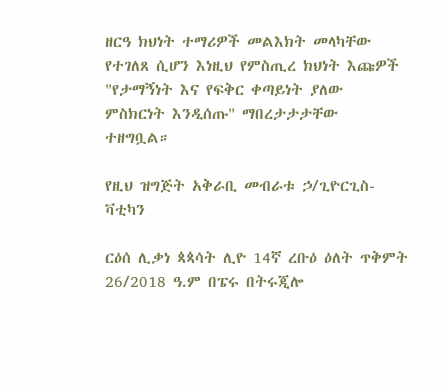ዘርዓ ክህነት ተማሪዎች መልእክት መላካቸው የተገለጸ ሲሆን እነዚህ የምስጢረ ክህነት እጩዎች "የታማኝነት እና የፍቅር ቀጣይነት ያለው ምስክርነት እንዲሰጡ" ማበረታታታቸው ተዘግቧል።

የዚህ ዝግጅት አቅራቢ መብራቱ ኃ/ጊዮርጊስ-ቫቲካን

ርዕሰ ሊቃነ ጳጳሳት ሊዮ 14ኛ ረቡዕ ዕለት ጥቅምት 26/2018 ዓ.ም በፔሩ በትሩጂሎ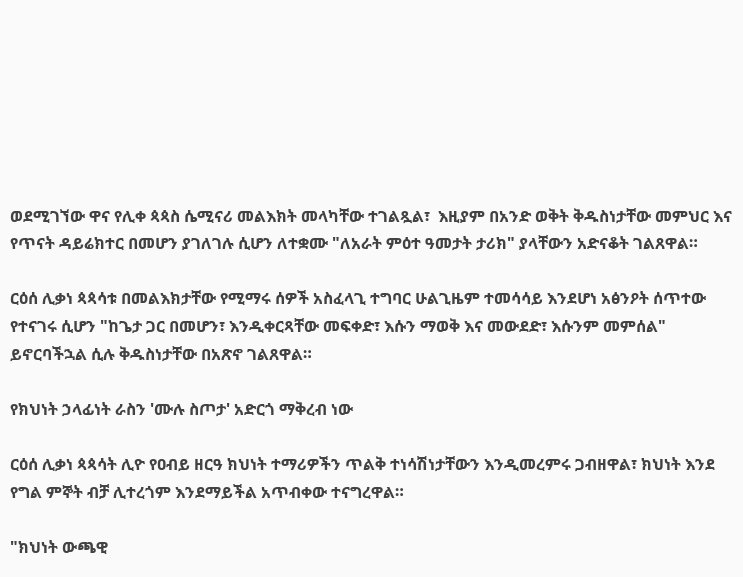ወደሚገኘው ዋና የሊቀ ጳጳስ ሴሚናሪ መልእክት መላካቸው ተገልጿል፣  እዚያም በአንድ ወቅት ቅዱስነታቸው መምህር እና የጥናት ዳይሬክተር በመሆን ያገለገሉ ሲሆን ለተቋሙ "ለአራት ምዕተ ዓመታት ታሪክ" ያላቸውን አድናቆት ገልጸዋል።

ርዕሰ ሊቃነ ጳጳሳቱ በመልእክታቸው የሚማሩ ሰዎች አስፈላጊ ተግባር ሁልጊዜም ተመሳሳይ እንደሆነ አፅንዖት ሰጥተው የተናገሩ ሲሆን "ከጌታ ጋር በመሆን፣ እንዲቀርጻቸው መፍቀድ፣ እሱን ማወቅ እና መውደድ፣ እሱንም መምሰል" ይኖርባችኋል ሲሉ ቅዱስነታቸው በአጽኖ ገልጸዋል።

የክህነት ኃላፊነት ራስን 'ሙሉ ስጦታ' አድርጎ ማቅረብ ነው

ርዕሰ ሊቃነ ጳጳሳት ሊዮ የዐብይ ዘርዓ ክህነት ተማሪዎችን ጥልቅ ተነሳሽነታቸውን እንዲመረምሩ ጋብዘዋል፣ ክህነት እንደ የግል ምኞት ብቻ ሊተረጎም እንደማይችል አጥብቀው ተናግረዋል።

"ክህነት ውጫዊ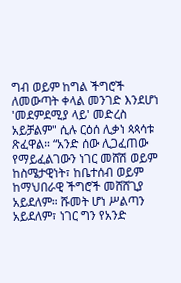ግብ ወይም ከግል ችግሮች ለመውጣት ቀላል መንገድ እንደሆነ 'መደምደሚያ ላይ' መድረስ አይቻልም" ሲሉ ርዕሰ ሊቃነ ጳጳሳቱ ጽፈዋል። “አንድ ሰው ሊጋፈጠው የማይፈልገውን ነገር መሸሽ ወይም ከስሜታዊነት፣ ከቤተሰብ ወይም ከማህበራዊ ችግሮች መሸሸጊያ አይደለም። ሹመት ሆነ ሥልጣን አይደለም፣ ነገር ግን የአንድ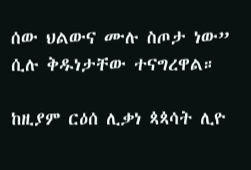ሰው ህልውና ሙሉ ስጦታ ነው” ሲሉ ቅዱነታቸው ተናግረዋል።

ከዚያም ርዕሰ ሊቃነ ጳጳሳት ሊዮ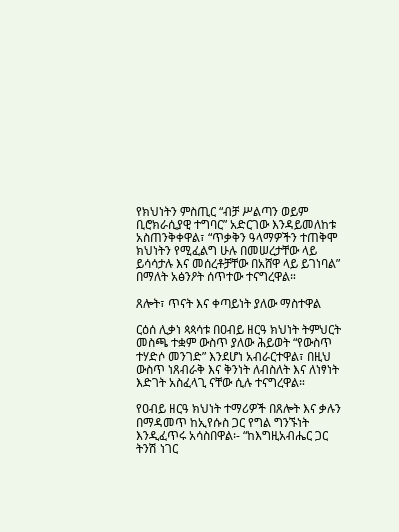የክህነትን ምስጢር “ብቻ ሥልጣን ወይም ቢሮክራሲያዊ ተግባር” አድርገው እንዳይመለከቱ አስጠንቅቀዋል፣ “ጥቃቅን ዓላማዎችን ተጠቅሞ ክህነትን የሚፈልግ ሁሉ በመሠረታቸው ላይ ይሳሳታሉ እና መሰረቶቻቸው በአሸዋ ላይ ይገነባል” በማለት አፅንዖት ሰጥተው ተናግረዋል።

ጸሎት፣ ጥናት እና ቀጣይነት ያለው ማስተዋል

ርዕሰ ሊቃነ ጳጳሳቱ በዐብይ ዘርዓ ክህነት ትምህርት መስጫ ተቋም ውስጥ ያለው ሕይወት “የውስጥ ተሃድሶ መንገድ” እንደሆነ አብራርተዋል፣ በዚህ ውስጥ ነጸብራቅ እና ቅንነት ለብስለት እና ለነፃነት እድገት አስፈላጊ ናቸው ሲሉ ተናግረዋል።

የዐብይ ዘርዓ ክህነት ተማሪዎች በጸሎት እና ቃሉን በማዳመጥ ከኢየሱስ ጋር የግል ግንኙነት እንዲፈጥሩ አሳስበዋል፡- “ከእግዚአብሔር ጋር ትንሽ ነገር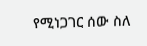የሚነጋገር ሰው ስለ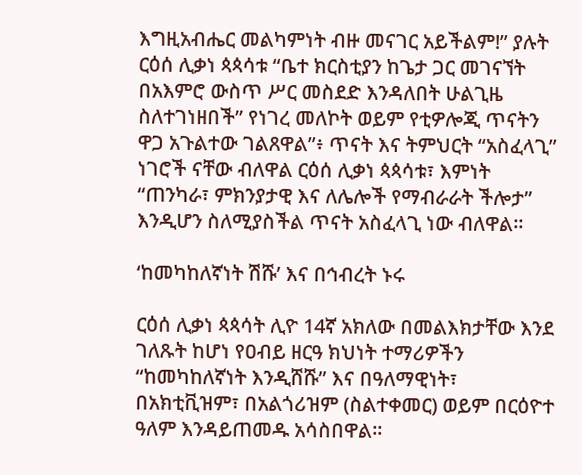እግዚአብሔር መልካምነት ብዙ መናገር አይችልም!” ያሉት ርዕሰ ሊቃነ ጳጳሳቱ “ቤተ ክርስቲያን ከጌታ ጋር መገናኘት በአእምሮ ውስጥ ሥር መስደድ እንዳለበት ሁልጊዜ ስለተገነዘበች” የነገረ መለኮት ወይም የቲዎሎጂ ጥናትን ዋጋ አጉልተው ገልጸዋል”፥ ጥናት እና ትምህርት “አስፈላጊ” ነገሮች ናቸው ብለዋል ርዕሰ ሊቃነ ጳጳሳቱ፣ እምነት “ጠንካራ፣ ምክንያታዊ እና ለሌሎች የማብራራት ችሎታ” እንዲሆን ስለሚያስችል ጥናት አስፈላጊ ነው ብለዋል።

‘ከመካከለኛነት ሽሹ’ እና በኅብረት ኑሩ

ርዕሰ ሊቃነ ጳጳሳት ሊዮ 14ኛ አክለው በመልእክታቸው እንደ ገለጹት ከሆነ የዐብይ ዘርዓ ክህነት ተማሪዎችን “ከመካከለኛነት እንዲሸሹ” እና በዓለማዊነት፣ በአክቲቪዝም፣ በአልጎሪዝም (ስልተቀመር) ወይም በርዕዮተ ዓለም እንዳይጠመዱ አሳስበዋል።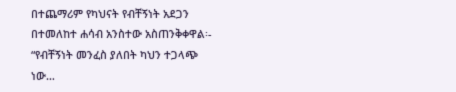በተጨማሪም የካህናት የብቸኝነት አደጋን በተመለከተ ሐሳብ አንስተው አስጠንቅቀዋል፡- “የብቸኝነት መንፈስ ያለበት ካህን ተጋላጭ ነው…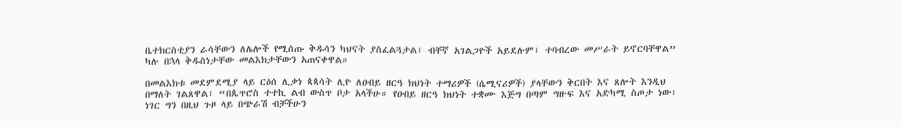ቤተክርስቲያን ራሳቸውን ለሌሎች የሚሰጡ ቅዱሳን ካህናት ያስፈልጓታል፣ ብቸኛ አገልጋዮች አይደሉም፣ ተባብረው መሥራት ይኖርባቸዋል” ካሉ በኋላ ቅዱስነታቸው መልእክታቸውን አጠናቀዋል።

በመልእክቱ መደምደሚያ ላይ ርዕሰ ሊቃነ ጳጳሳት ሊዮ ለዐብይ ዘርዓ ክህነት ተማሪዎች (ሴሚናሪዎች) ያላቸውን ቅርበት እና ጸሎት እንዲህ በማለት ገልጸዋል፣ “በጴጥሮስ ተተኪ ልብ ውስጥ ቦታ አላችሁ። የዐብይ ዘርዓ ክህነት ተቋሙ እጅግ በጣም ግዙፍ እና አድካሚ ስጦታ ነው፣ ነገር ግን በዚህ ጉዞ ላይ በጭራሽ ብቻችሁን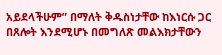አይደላችሁም” በማለት ቅዱስነታቸው ከእነርሱ ጋር በጸሎት እንደሚሆኑ በመግለጽ መልእክታቸውን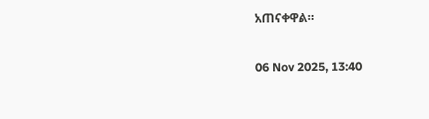አጠናቀዋል።

06 Nov 2025, 13:40